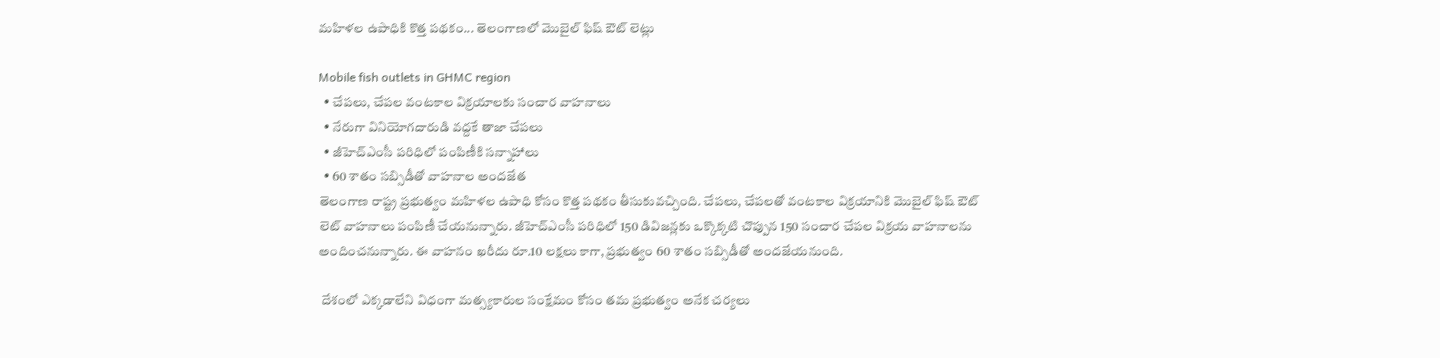మహిళల ఉపాధికి కొత్త పథకం... తెలంగాణలో మొబైల్ ఫిష్ ఔట్ లెట్లు

Mobile fish outlets in GHMC region
  • చేపలు, చేపల వంటకాల విక్రయాలకు సంచార వాహనాలు
  • నేరుగా వినియోగదారుడి వద్దకే తాజా చేపలు
  • జీహెచ్ఎంసీ పరిధిలో పంపిణీకి సన్నాహాలు
  • 60 శాతం సబ్సిడీతో వాహనాల అందజేత
తెలంగాణ రాష్ట్ర ప్రభుత్వం మహిళల ఉపాధి కోసం కొత్త పథకం తీసుకువచ్చింది. చేపలు, చేపలతో వంటకాల విక్రయానికి మొబైల్ ఫిష్ ఔట్ లెట్ వాహనాలు పంపిణీ చేయనున్నారు. జీహెచ్ఎంసీ పరిధిలో 150 డివిజన్లకు ఒక్కొక్కటి చొప్పున 150 సంచార చేపల విక్రయ వాహనాలను అందించనున్నారు. ఈ వాహనం ఖరీదు రూ.10 లక్షలు కాగా, ప్రభుత్వం 60 శాతం సబ్సిడీతో అందజేయనుంది.

 దేశంలో ఎక్కడాలేని విధంగా మత్స్యకారుల సంక్షేమం కోసం తమ ప్రభుత్వం అనేక చర్యలు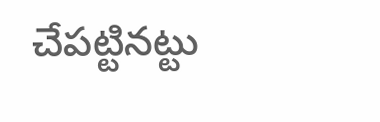చేపట్టినట్టు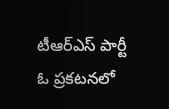టీఆర్ఎస్ పార్టీ ఓ ప్రకటనలో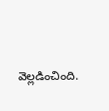వెల్లడించింది.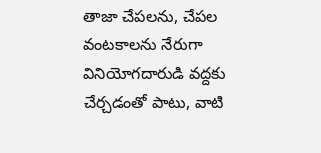తాజా చేపలను, చేపల వంటకాలను నేరుగా వినియోగదారుడి వద్దకు చేర్చడంతో పాటు, వాటి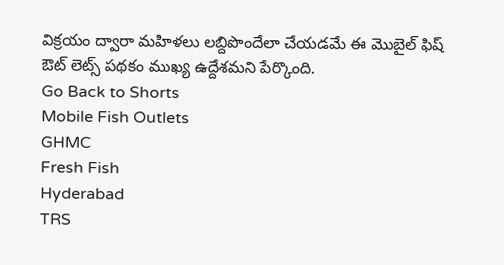విక్రయం ద్వారా మహిళలు లబ్దిపొందేలా చేయడమే ఈ మొబైల్ ఫిష్ ఔట్ లెట్స్ పథకం ముఖ్య ఉద్దేశమని పేర్కొంది.
Go Back to Shorts
Mobile Fish Outlets
GHMC
Fresh Fish
Hyderabad
TRS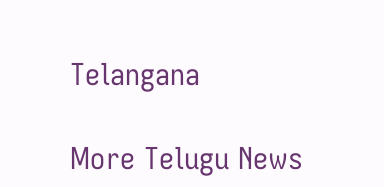Telangana

More Telugu News